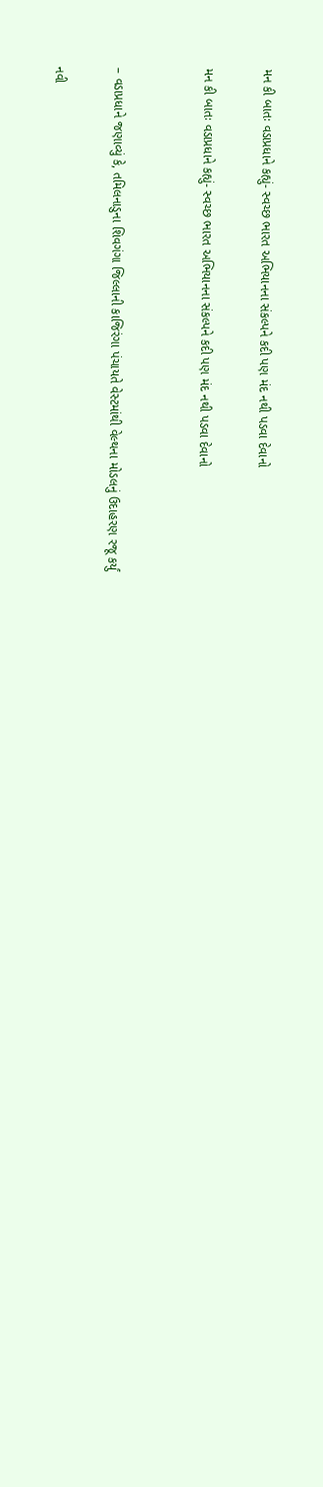મન કી બાતઃ વડાપ્રધાને કહ્યું- સ્વચ્છ ભારત અભિયાનના સંકલ્પને કદી પણ મંદ નથી પડવા દેવાનો

મન કી બાતઃ વડાપ્રધાને કહ્યું- સ્વચ્છ ભારત અભિયાનના સંકલ્પને કદી પણ મંદ નથી પડવા દેવાનો


– વડાપ્રધાને જણાવ્યું કે, તમિલનાડુના શિવગંગા જિલ્લાની કાજિરંગા પંચાયતે વેસ્ટમાંથી વેલ્થના મોડલનું ઉદાહરણ રજૂ કર્યું

નવી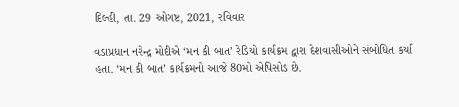દિલ્હી, તા. 29 ઓગષ્ટ, 2021, રવિવાર

વડાપ્રધાન નરેન્દ્ર મોદીએ ‘મન કી બાત’ રેડિયો કાર્યક્રમ દ્વારા દેશવાસીઓને સંબોધિત કર્યા હતા. ‘મન કી બાત’ કાર્યક્રમનો આજે 80મો એપિસોડ છે.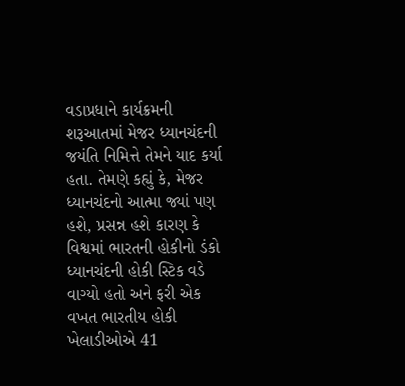વડાપ્રધાને કાર્યક્રમની શરૂઆતમાં મેજર ધ્યાનચંદની જયંતિ નિમિત્તે તેમને યાદ કર્યા હતા. તેમણે કહ્યું કે, મેજર ધ્યાનચંદનો આત્મા જ્યાં પણ હશે, પ્રસન્ન હશે કારણ કે વિશ્વમાં ભારતની હોકીનો ડંકો ધ્યાનચંદની હોકી સ્ટિક વડે વાગ્યો હતો અને ફરી એક વખત ભારતીય હોકી ખેલાડીઓએ 41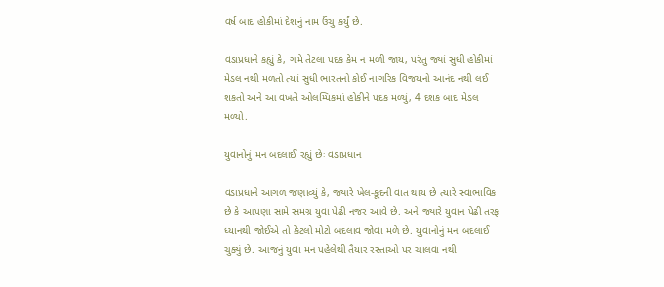વર્ષ બાદ હોકીમાં દેશનું નામ ઉંચુ કર્યું છે.

વડાપ્રધાને કહ્યું કે, ગમે તેટલા પદક કેમ ન મળી જાય, પરંતુ જ્યાં સુધી હોકીમાં મેડલ નથી મળતો ત્યાં સુધી ભારતનો કોઈ નાગરિક વિજયનો આનંદ નથી લઈ શકતો અને આ વખતે ઓલમ્પિકમાં હોકીને પદક મળ્યું, 4 દશક બાદ મેડલ મળ્યો.

યુવાનોનું મન બદલાઈ રહ્યું છેઃ વડાપ્રધાન

વડાપ્રધાને આગળ જણાવ્યું કે, જ્યારે ખેલ-કૂદની વાત થાય છે ત્યારે સ્વાભાવિક છે કે આપણા સામે સમગ્ર યુવા પેઢી નજર આવે છે. અને જ્યારે યુવાન પેઢી તરફ ધ્યાનથી જોઈએ તો કેટલો મોટો બદલાવ જોવા મળે છે. યુવાનોનું મન બદલાઈ ચુક્યું છે. આજનું યુવા મન પહેલેથી તૈયાર રસ્તાઓ પર ચાલવા નથી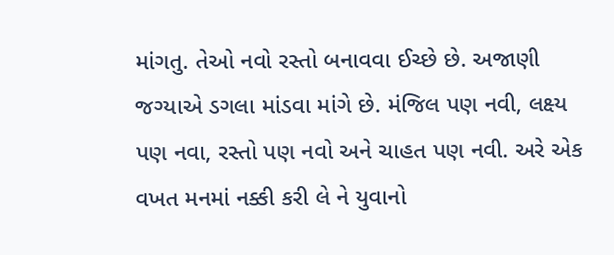માંગતુ. તેઓ નવો રસ્તો બનાવવા ઈચ્છે છે. અજાણી જગ્યાએ ડગલા માંડવા માંગે છે. મંજિલ પણ નવી, લક્ષ્ય પણ નવા, રસ્તો પણ નવો અને ચાહત પણ નવી. અરે એક વખત મનમાં નક્કી કરી લે ને યુવાનો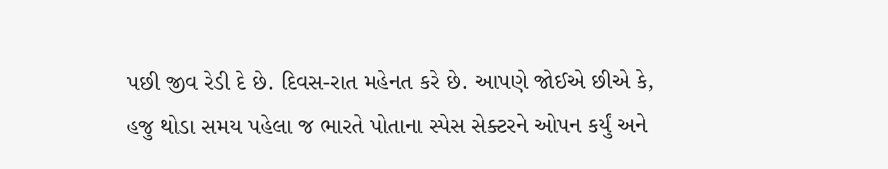પછી જીવ રેડી દે છે. દિવસ-રાત મહેનત કરે છે. આપણે જોઈએ છીએ કે, હજુ થોડા સમય પહેલા જ ભારતે પોતાના સ્પેસ સેક્ટરને ઓપન કર્યું અને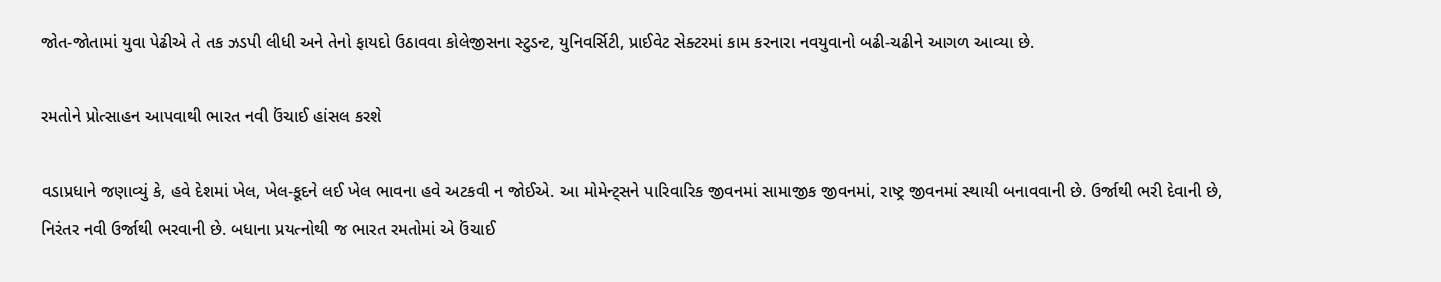જોત-જોતામાં યુવા પેઢીએ તે તક ઝડપી લીધી અને તેનો ફાયદો ઉઠાવવા કોલેજીસના સ્ટુડન્ટ, યુનિવર્સિટી, પ્રાઈવેટ સેક્ટરમાં કામ કરનારા નવયુવાનો બઢી-ચઢીને આગળ આવ્યા છે.

રમતોને પ્રોત્સાહન આપવાથી ભારત નવી ઉંચાઈ હાંસલ કરશે

વડાપ્રધાને જણાવ્યું કે, હવે દેશમાં ખેલ, ખેલ-કૂદને લઈ ખેલ ભાવના હવે અટકવી ન જોઈએ. આ મોમેન્ટ્સને પારિવારિક જીવનમાં સામાજીક જીવનમાં, રાષ્ટ્ર જીવનમાં સ્થાયી બનાવવાની છે. ઉર્જાથી ભરી દેવાની છે, નિરંતર નવી ઉર્જાથી ભરવાની છે. બધાના પ્રયત્નોથી જ ભારત રમતોમાં એ ઉંચાઈ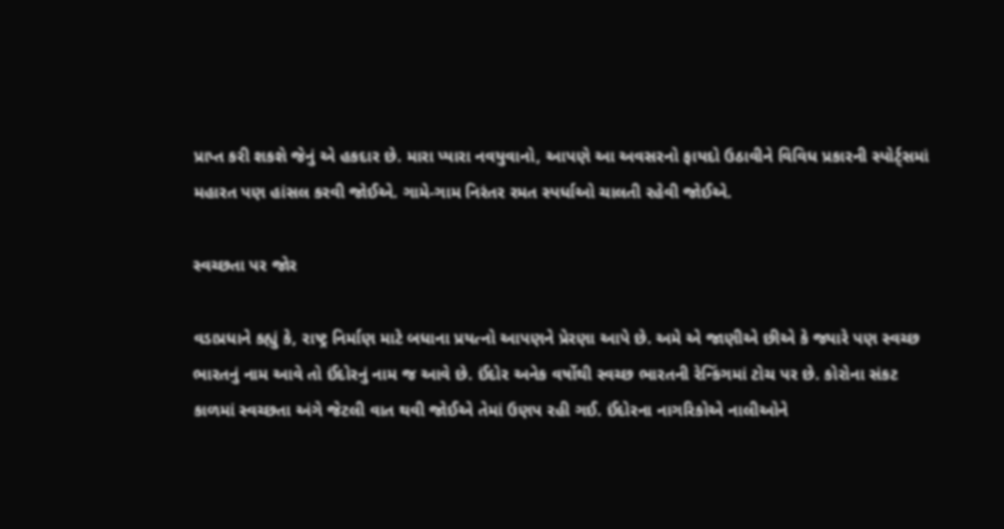પ્રાપ્ત કરી શકશે જેનું એ હકદાર છે. મારા પ્યારા નવયુવાનો, આપણે આ અવસરનો ફાયદો ઉઠાવીને વિવિધ પ્રકારની સ્પોર્ટ્સમાં મહારત પણ હાંસલ કરવી જોઈએ. ગામે-ગામ નિરંતર રમત સ્પર્ધાઓ ચાલતી રહેવી જોઈએ.

સ્વચ્છતા પર જોર

વડાપ્રધાને કહ્યું કે, રાષ્ટ્ર નિર્માણ માટે બધાના પ્રયત્નો આપણને પ્રેરણા આપે છે. અમે એ જાણીએ છીએ કે જ્યારે પણ સ્વચ્છ ભારતનું નામ આવે તો ઈંદોરનું નામ જ આવે છે. ઈંદોર અનેક વર્ષોથી સ્વચ્છ ભારતની રેન્કિંગમાં ટોચ પર છે. કોરોના સંકટ કાળમાં સ્વચ્છતા અંગે જેટલી વાત થવી જોઈએ તેમાં ઉણપ રહી ગઈ. ઈંદોરના નાગરિકોએ નાલીઓને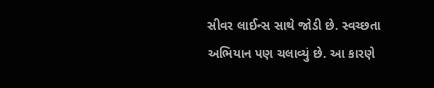સીવર લાઈન્સ સાથે જોડી છે. સ્વચ્છતા અભિયાન પણ ચલાવ્યું છે. આ કારણે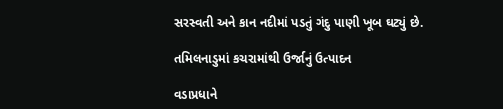સરસ્વતી અને કાન નદીમાં પડતું ગંદુ પાણી ખૂબ ઘટ્યું છે.

તમિલનાડુમાં કચરામાંથી ઉર્જાનું ઉત્પાદન

વડાપ્રધાને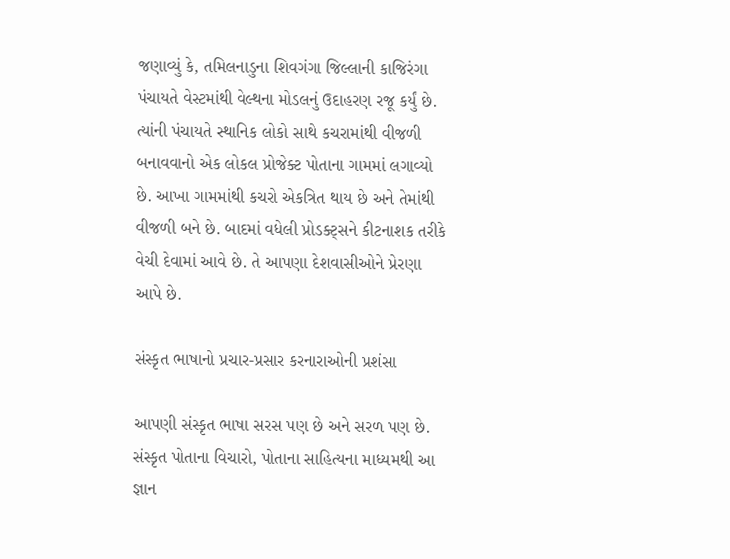જણાવ્યું કે, તમિલનાડુના શિવગંગા જિલ્લાની કાજિરંગા પંચાયતે વેસ્ટમાંથી વેલ્થના મોડલનું ઉદાહરણ રજૂ કર્યું છે. ત્યાંની પંચાયતે સ્થાનિક લોકો સાથે કચરામાંથી વીજળી બનાવવાનો એક લોકલ પ્રોજેક્ટ પોતાના ગામમાં લગાવ્યો છે. આખા ગામમાંથી કચરો એકત્રિત થાય છે અને તેમાંથી વીજળી બને છે. બાદમાં વધેલી પ્રોડક્ટ્સને કીટનાશક તરીકે વેચી દેવામાં આવે છે. તે આપણા દેશવાસીઓને પ્રેરણા આપે છે.

સંસ્કૃત ભાષાનો પ્રચાર-પ્રસાર કરનારાઓની પ્રશંસા

આપણી સંસ્કૃત ભાષા સરસ પણ છે અને સરળ પણ છે. સંસ્કૃત પોતાના વિચારો, પોતાના સાહિત્યના માધ્યમથી આ જ્ઞાન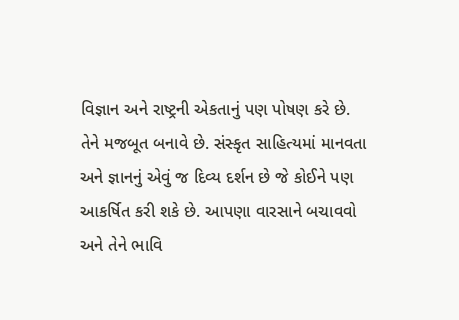વિજ્ઞાન અને રાષ્ટ્રની એકતાનું પણ પોષણ કરે છે. તેને મજબૂત બનાવે છે. સંસ્કૃત સાહિત્યમાં માનવતા અને જ્ઞાનનું એવું જ દિવ્ય દર્શન છે જે કોઈને પણ આકર્ષિત કરી શકે છે. આપણા વારસાને બચાવવો અને તેને ભાવિ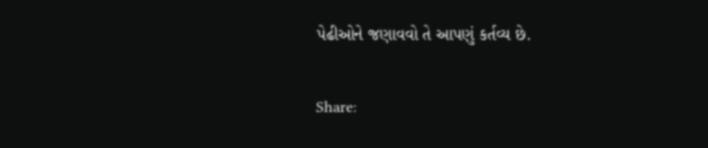પેઢીઓને જણાવવો તે આપણું કર્તવ્ય છે.

Share: